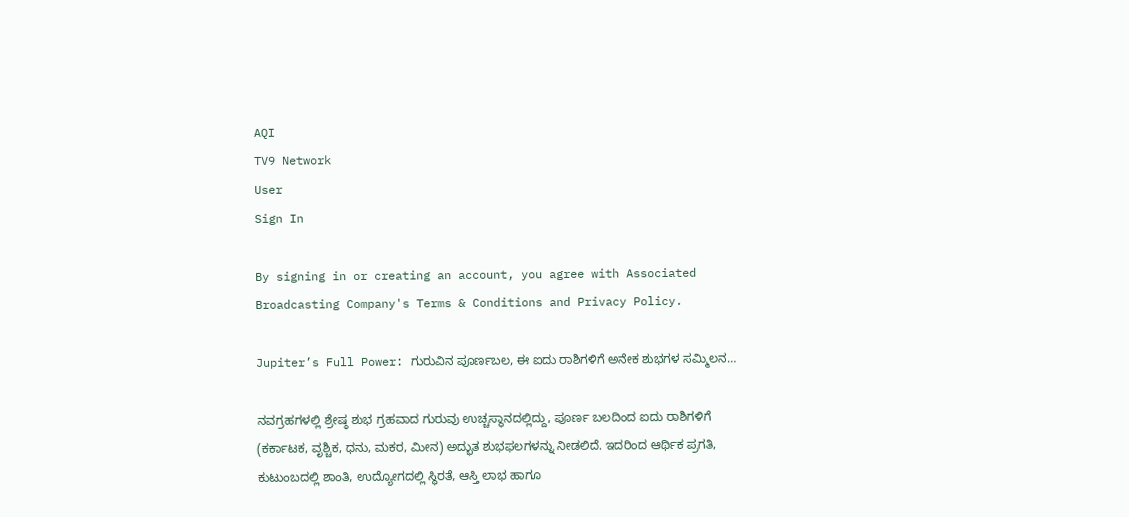AQI
TV9 Network
User
Sign In

By signing in or creating an account, you agree with Associated Broadcasting Company's Terms & Conditions and Privacy Policy.

Jupiter’s Full Power: ಗುರುವಿನ ಪೂರ್ಣಬಲ, ಈ ಐದು ರಾಶಿಗಳಿಗೆ ಅನೇಕ ಶುಭಗಳ ಸಮ್ಮಿಲನ…

ನವಗ್ರಹಗಳಲ್ಲಿ ಶ್ರೇಷ್ಠ ಶುಭ ಗ್ರಹವಾದ ಗುರುವು ಉಚ್ಚಸ್ಥಾನದಲ್ಲಿದ್ದು, ಪೂರ್ಣ ಬಲದಿಂದ ಐದು ರಾಶಿಗಳಿಗೆ (ಕರ್ಕಾಟಕ, ವೃಶ್ಚಿಕ, ಧನು, ಮಕರ, ಮೀನ) ಅದ್ಭುತ ಶುಭಫಲಗಳನ್ನು ನೀಡಲಿದೆ. ಇದರಿಂದ ಆರ್ಥಿಕ ಪ್ರಗತಿ, ಕುಟುಂಬದಲ್ಲಿ ಶಾಂತಿ, ಉದ್ಯೋಗದಲ್ಲಿ ಸ್ಥಿರತೆ, ಆಸ್ತಿ ಲಾಭ ಹಾಗೂ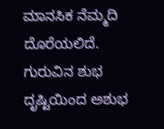ಮಾನಸಿಕ ನೆಮ್ಮದಿ ದೊರೆಯಲಿದೆ. ಗುರುವಿನ ಶುಭ ದೃಷ್ಟಿಯಿಂದ ಅಶುಭ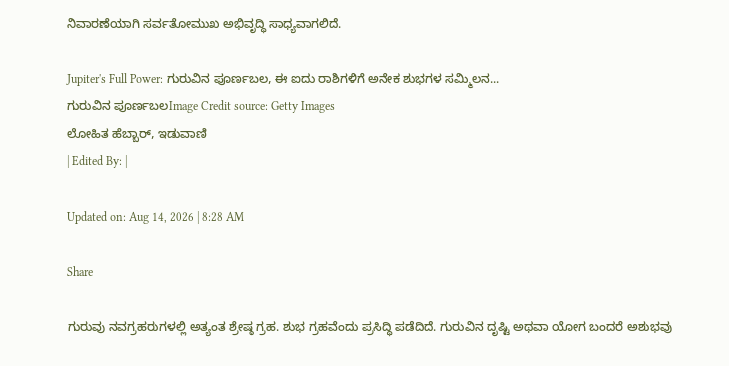ನಿವಾರಣೆಯಾಗಿ ಸರ್ವತೋಮುಖ ಅಭಿವೃದ್ಧಿ ಸಾಧ್ಯವಾಗಲಿದೆ.

Jupiter's Full Power: ಗುರುವಿನ ಪೂರ್ಣಬಲ, ಈ ಐದು ರಾಶಿಗಳಿಗೆ ಅನೇಕ ಶುಭಗಳ ಸಮ್ಮಿಲನ...
ಗುರುವಿನ ಪೂರ್ಣಬಲImage Credit source: Getty Images
ಲೋಹಿತ ಹೆಬ್ಬಾರ್, ಇಡುವಾಣಿ
| Edited By: |

Updated on: Aug 14, 2026 | 8:28 AM

Share

ಗುರುವು ನವಗ್ರಹರುಗಳಲ್ಲಿ ಅತ್ಯಂತ ಶ್ರೇಷ್ಠ ಗ್ರಹ. ಶುಭ ಗ್ರಹವೆಂದು ಪ್ರಸಿದ್ಧಿ ಪಡೆದಿದೆ. ಗುರುವಿನ ದೃಷ್ಟಿ ಅಥವಾ ಯೋಗ ಬಂದರೆ ಅಶುಭವು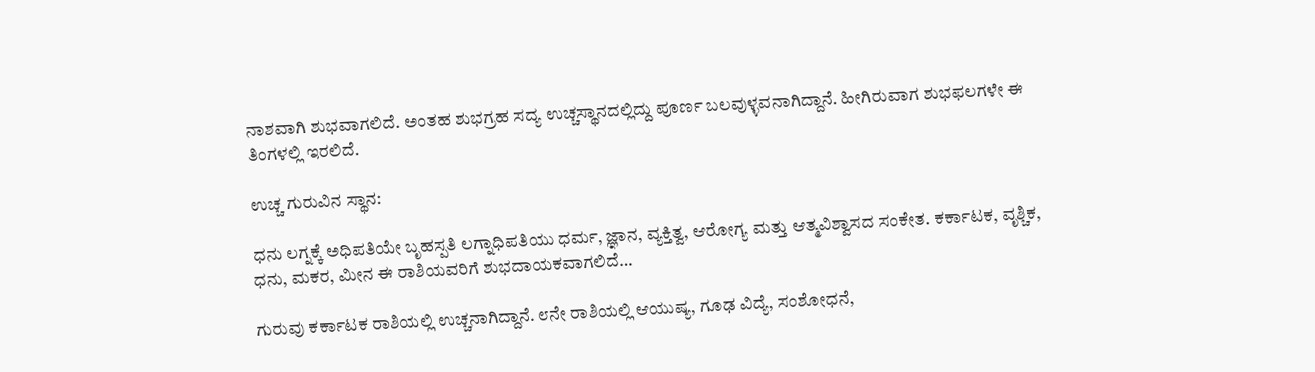ನಾಶವಾಗಿ ಶುಭವಾಗಲಿದೆ. ಅಂತಹ ಶುಭಗ್ರಹ ಸದ್ಯ ಉಚ್ಚಸ್ಥಾನದಲ್ಲಿದ್ದು ಪೂರ್ಣ ಬಲವುಳ್ಳವನಾಗಿದ್ದಾನೆ. ಹೀಗಿರುವಾಗ ಶುಭಫಲಗಳೇ ಈ ತಿಂಗಳಲ್ಲಿ ಇರಲಿದೆ.

ಉಚ್ಚ ಗುರುವಿನ ಸ್ಥಾನ:

ಧನು ಲಗ್ನಕ್ಕೆ ಅಧಿಪತಿಯೇ ಬೃಹಸ್ಪತಿ ಲಗ್ನಾಧಿಪತಿಯು ಧರ್ಮ, ಜ್ಞಾನ, ವ್ಯಕ್ತಿತ್ವ, ಆರೋಗ್ಯ ಮತ್ತು ಆತ್ಮವಿಶ್ವಾಸದ ಸಂಕೇತ. ಕರ್ಕಾಟಕ, ವೃಶ್ಚಿಕ, ಧನು, ಮಕರ, ಮೀನ ಈ ರಾಶಿಯವರಿಗೆ ಶುಭದಾಯಕವಾಗಲಿದೆ…

ಗುರುವು ಕರ್ಕಾಟಕ ರಾಶಿಯಲ್ಲಿ ಉಚ್ಚನಾಗಿದ್ದಾನೆ. ೮ನೇ ರಾಶಿಯಲ್ಲಿ ಆಯುಷ್ಯ, ಗೂಢ ವಿದ್ಯೆ, ಸಂಶೋಧನೆ,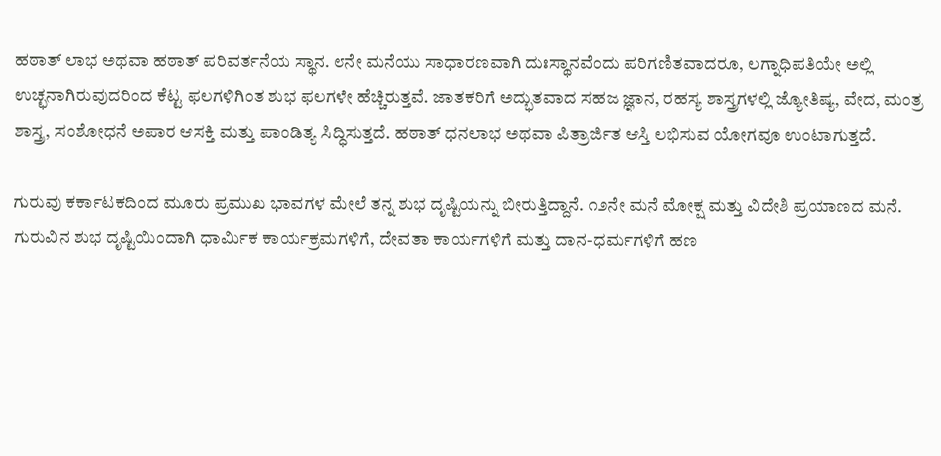ಹಠಾತ್ ಲಾಭ ಅಥವಾ ಹಠಾತ್ ಪರಿವರ್ತನೆಯ ಸ್ಥಾನ. ೮ನೇ ಮನೆಯು ಸಾಧಾರಣವಾಗಿ ದುಃಸ್ಥಾನವೆಂದು ಪರಿಗಣಿತವಾದರೂ, ಲಗ್ನಾಧಿಪತಿಯೇ ಅಲ್ಲಿ ಉಚ್ಛನಾಗಿರುವುದರಿಂದ ಕೆಟ್ಟ ಫಲಗಳಿಗಿಂತ ಶುಭ ಫಲಗಳೇ ಹೆಚ್ಚಿರುತ್ತವೆ. ಜಾತಕರಿಗೆ ಅದ್ಭುತವಾದ ಸಹಜ ಜ್ಞಾನ, ರಹಸ್ಯ ಶಾಸ್ತ್ರಗಳಲ್ಲಿ ಜ್ಯೋತಿಷ್ಯ, ವೇದ, ಮಂತ್ರ ಶಾಸ್ತ್ರ, ಸಂಶೋಧನೆ ಅಪಾರ ಆಸಕ್ತಿ ಮತ್ತು ಪಾಂಡಿತ್ಯ ಸಿದ್ಧಿಸುತ್ತದೆ. ಹಠಾತ್ ಧನಲಾಭ ಅಥವಾ ಪಿತ್ರಾರ್ಜಿತ ಆಸ್ತಿ ಲಭಿಸುವ ಯೋಗವೂ ಉಂಟಾಗುತ್ತದೆ.

ಗುರುವು ಕರ್ಕಾಟಕದಿಂದ ಮೂರು ಪ್ರಮುಖ ಭಾವಗಳ ಮೇಲೆ ತನ್ನ ಶುಭ ದೃಷ್ಟಿಯನ್ನು ಬೀರುತ್ತಿದ್ದಾನೆ. ೧೨ನೇ ಮನೆ ಮೋಕ್ಷ ಮತ್ತು ವಿದೇಶಿ ಪ್ರಯಾಣದ ಮನೆ. ಗುರುವಿನ ಶುಭ ದೃಷ್ಟಿಯಿಂದಾಗಿ ಧಾರ್ಮಿಕ ಕಾರ್ಯಕ್ರಮಗಳಿಗೆ, ದೇವತಾ ಕಾರ್ಯಗಳಿಗೆ ಮತ್ತು ದಾನ-ಧರ್ಮಗಳಿಗೆ ಹಣ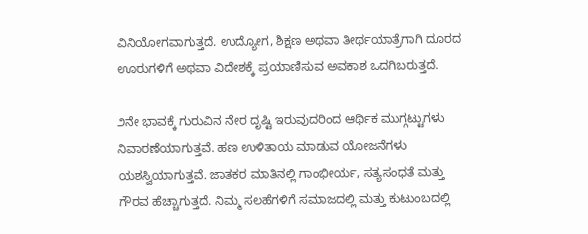ವಿನಿಯೋಗವಾಗುತ್ತದೆ. ಉದ್ಯೋಗ, ಶಿಕ್ಷಣ ಅಥವಾ ತೀರ್ಥಯಾತ್ರೆಗಾಗಿ ದೂರದ ಊರುಗಳಿಗೆ ಅಥವಾ ವಿದೇಶಕ್ಕೆ ಪ್ರಯಾಣಿಸುವ ಅವಕಾಶ ಒದಗಿಬರುತ್ತದೆ.

೨ನೇ ಭಾವಕ್ಕೆ ಗುರುವಿನ ನೇರ ದೃಷ್ಟಿ ಇರುವುದರಿಂದ ಆರ್ಥಿಕ ಮುಗ್ಗಟ್ಟುಗಳು ನಿವಾರಣೆಯಾಗುತ್ತವೆ. ಹಣ ಉಳಿತಾಯ ಮಾಡುವ ಯೋಜನೆಗಳು ಯಶಸ್ವಿಯಾಗುತ್ತವೆ. ಜಾತಕರ ಮಾತಿನಲ್ಲಿ ಗಾಂಭೀರ್ಯ, ಸತ್ಯಸಂಧತೆ ಮತ್ತು ಗೌರವ ಹೆಚ್ಚಾಗುತ್ತದೆ. ನಿಮ್ಮ ಸಲಹೆಗಳಿಗೆ ಸಮಾಜದಲ್ಲಿ ಮತ್ತು ಕುಟುಂಬದಲ್ಲಿ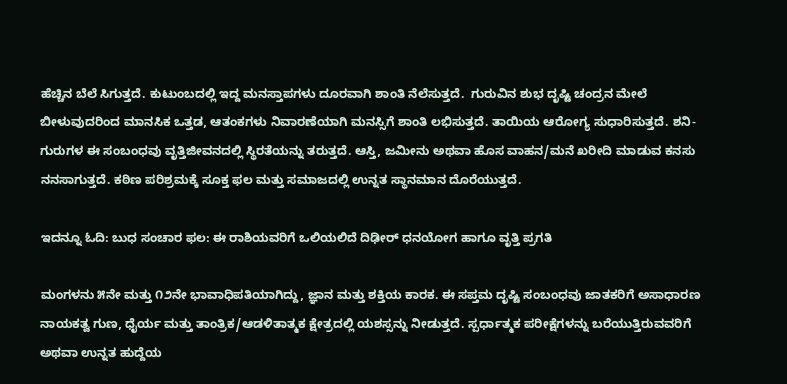ಹೆಚ್ಚಿನ ಬೆಲೆ ಸಿಗುತ್ತದೆ. ಕುಟುಂಬದಲ್ಲಿ ಇದ್ದ ಮನಸ್ತಾಪಗಳು ದೂರವಾಗಿ ಶಾಂತಿ ನೆಲೆಸುತ್ತದೆ.  ಗುರುವಿನ ಶುಭ ದೃಷ್ಟಿ ಚಂದ್ರನ ಮೇಲೆ ಬೀಳುವುದರಿಂದ ಮಾನಸಿಕ ಒತ್ತಡ, ಆತಂಕಗಳು ನಿವಾರಣೆಯಾಗಿ ಮನಸ್ಸಿಗೆ ಶಾಂತಿ ಲಭಿಸುತ್ತದೆ. ತಾಯಿಯ ಆರೋಗ್ಯ ಸುಧಾರಿಸುತ್ತದೆ. ಶನಿ-ಗುರುಗಳ ಈ ಸಂಬಂಧವು ವೃತ್ತಿಜೀವನದಲ್ಲಿ ಸ್ಥಿರತೆಯನ್ನು ತರುತ್ತದೆ. ಆಸ್ತಿ, ಜಮೀನು ಅಥವಾ ಹೊಸ ವಾಹನ/ಮನೆ ಖರೀದಿ ಮಾಡುವ ಕನಸು ನನಸಾಗುತ್ತದೆ. ಕಠಿಣ ಪರಿಶ್ರಮಕ್ಕೆ ಸೂಕ್ತ ಫಲ ಮತ್ತು ಸಮಾಜದಲ್ಲಿ ಉನ್ನತ ಸ್ಥಾನಮಾನ ದೊರೆಯುತ್ತದೆ.

ಇದನ್ನೂ ಓದಿ: ಬುಧ ಸಂಚಾರ ಫಲ: ಈ ರಾಶಿಯವರಿಗೆ ಒಲಿಯಲಿದೆ ದಿಢೀರ್ ಧನಯೋಗ ಹಾಗೂ ವೃತ್ತಿ ಪ್ರಗತಿ

ಮಂಗಳನು ೫ನೇ ಮತ್ತು ೧೨ನೇ ಭಾವಾಧಿಪತಿಯಾಗಿದ್ದು, ಜ್ಞಾನ ಮತ್ತು ಶಕ್ತಿಯ ಕಾರಕ. ಈ ಸಪ್ತಮ ದೃಷ್ಟಿ ಸಂಬಂಧವು ಜಾತಕರಿಗೆ ಅಸಾಧಾರಣ ನಾಯಕತ್ವ ಗುಣ, ಧೈರ್ಯ ಮತ್ತು ತಾಂತ್ರಿಕ/ಆಡಳಿತಾತ್ಮಕ ಕ್ಷೇತ್ರದಲ್ಲಿ ಯಶಸ್ಸನ್ನು ನೀಡುತ್ತದೆ. ಸ್ಪರ್ಧಾತ್ಮಕ ಪರೀಕ್ಷೆಗಳನ್ನು ಬರೆಯುತ್ತಿರುವವರಿಗೆ ಅಥವಾ ಉನ್ನತ ಹುದ್ದೆಯ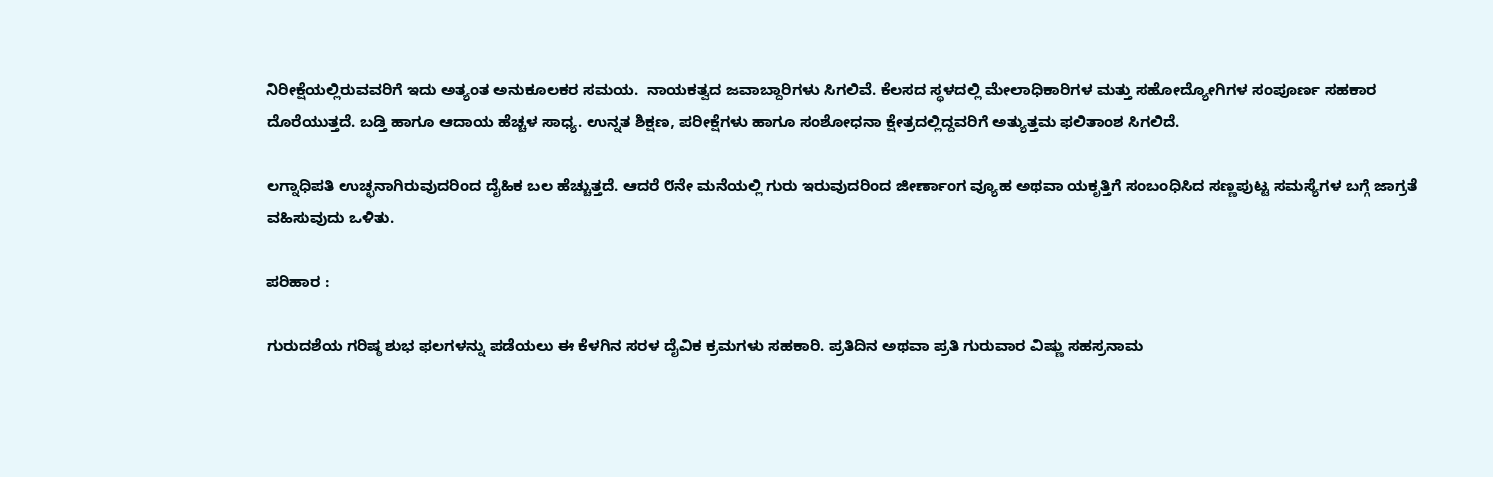ನಿರೀಕ್ಷೆಯಲ್ಲಿರುವವರಿಗೆ ಇದು ಅತ್ಯಂತ ಅನುಕೂಲಕರ ಸಮಯ.  ನಾಯಕತ್ವದ ಜವಾಬ್ದಾರಿಗಳು ಸಿಗಲಿವೆ. ಕೆಲಸದ ಸ್ಥಳದಲ್ಲಿ ಮೇಲಾಧಿಕಾರಿಗಳ ಮತ್ತು ಸಹೋದ್ಯೋಗಿಗಳ ಸಂಪೂರ್ಣ ಸಹಕಾರ ದೊರೆಯುತ್ತದೆ. ಬಡ್ತಿ ಹಾಗೂ ಆದಾಯ ಹೆಚ್ಚಳ ಸಾಧ್ಯ. ಉನ್ನತ ಶಿಕ್ಷಣ, ಪರೀಕ್ಷೆಗಳು ಹಾಗೂ ಸಂಶೋಧನಾ ಕ್ಷೇತ್ರದಲ್ಲಿದ್ದವರಿಗೆ ಅತ್ಯುತ್ತಮ ಫಲಿತಾಂಶ ಸಿಗಲಿದೆ.

ಲಗ್ನಾಧಿಪತಿ ಉಚ್ಛನಾಗಿರುವುದರಿಂದ ದೈಹಿಕ ಬಲ ಹೆಚ್ಚುತ್ತದೆ. ಆದರೆ ೮ನೇ ಮನೆಯಲ್ಲಿ ಗುರು ಇರುವುದರಿಂದ ಜೀರ್ಣಾಂಗ ವ್ಯೂಹ ಅಥವಾ ಯಕೃತ್ತಿಗೆ ಸಂಬಂಧಿಸಿದ ಸಣ್ಣಪುಟ್ಟ ಸಮಸ್ಯೆಗಳ ಬಗ್ಗೆ ಜಾಗ್ರತೆ ವಹಿಸುವುದು ಒಳಿತು.

ಪರಿಹಾರ :

ಗುರುದಶೆಯ ಗರಿಷ್ಠ ಶುಭ ಫಲಗಳನ್ನು ಪಡೆಯಲು ಈ ಕೆಳಗಿನ ಸರಳ ದೈವಿಕ ಕ್ರಮಗಳು ಸಹಕಾರಿ. ಪ್ರತಿದಿನ ಅಥವಾ ಪ್ರತಿ ಗುರುವಾರ ವಿಷ್ಣು ಸಹಸ್ರನಾಮ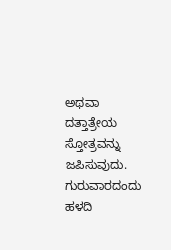ಅಥವಾ ದತ್ತಾತ್ರೇಯ ಸ್ತೋತ್ರವನ್ನು ಜಪಿಸುವುದು. ಗುರುವಾರದಂದು ಹಳದಿ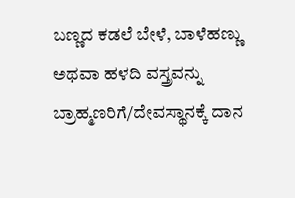ಬಣ್ಣದ ಕಡಲೆ ಬೇಳೆ, ಬಾಳೆಹಣ್ಣು ಅಥವಾ ಹಳದಿ ವಸ್ತ್ರವನ್ನು ಬ್ರಾಹ್ಮಣರಿಗೆ/ದೇವಸ್ಥಾನಕ್ಕೆ ದಾನ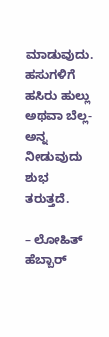ಮಾಡುವುದು. ಹಸುಗಳಿಗೆ ಹಸಿರು ಹುಲ್ಲು ಅಥವಾ ಬೆಲ್ಲ-ಅನ್ನ ನೀಡುವುದು ಶುಭ ತರುತ್ತದೆ.

– ಲೋಹಿತ್ ಹೆಬ್ಬಾರ್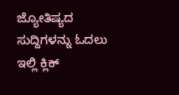ಜ್ಯೋತಿಷ್ಯದ ಸುದ್ದಿಗಳನ್ನು ಓದಲು ಇಲ್ಲಿ ಕ್ಲಿಕ್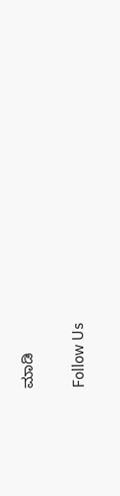ಮಾಡಿ

Follow Us